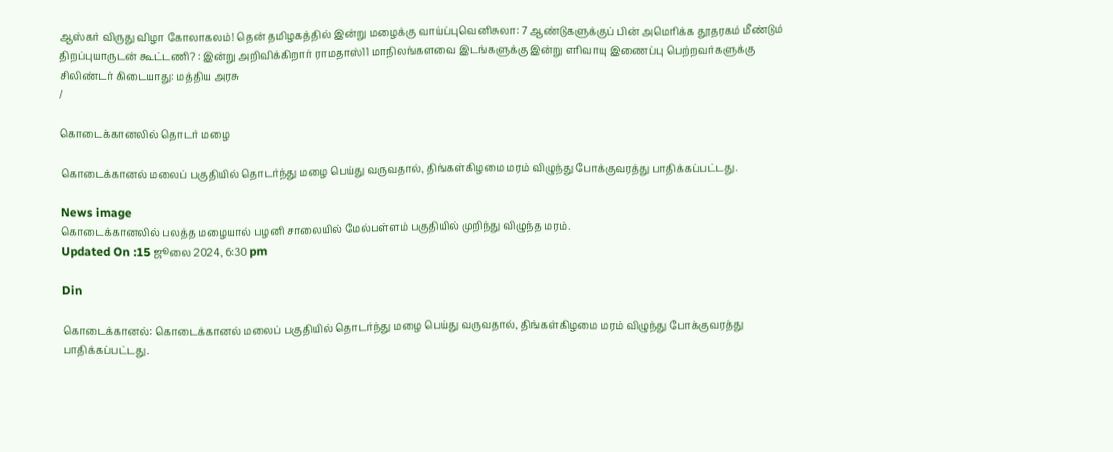ஆஸ்கர் விருது விழா கோலாகலம்! தென் தமிழகத்தில் இன்று மழைக்கு வாய்ப்புவெனிசுலா: 7 ஆண்டுகளுக்குப் பின் அமெரிக்க தூதரகம் மீண்டும் திறப்புயாருடன் கூட்டணி? : இன்று அறிவிக்கிறார் ராமதாஸ்11 மாநிலங்களவை இடங்களுக்கு இன்று எரிவாயு இணைப்பு பெற்றவர்களுக்கு சிலிண்டர் கிடையாது: மத்திய அரசு
/

கொடைக்கானலில் தொடர் மழை

கொடைக்கானல் மலைப் பகுதியில் தொடர்ந்து மழை பெய்து வருவதால், திங்கள்கிழமை மரம் விழுந்து போக்குவரத்து பாதிக்கப்பட்டது.

News image
கொடைக்கானலில் பலத்த மழையால் பழனி சாலையில் மேல்பள்ளம் பகுதியில் முறிந்து விழுந்த மரம்.
Updated On :15 ஜூலை 2024, 6:30 pm

Din

கொடைக்கானல்: கொடைக்கானல் மலைப் பகுதியில் தொடர்ந்து மழை பெய்து வருவதால், திங்கள்கிழமை மரம் விழுந்து போக்குவரத்து பாதிக்கப்பட்டது.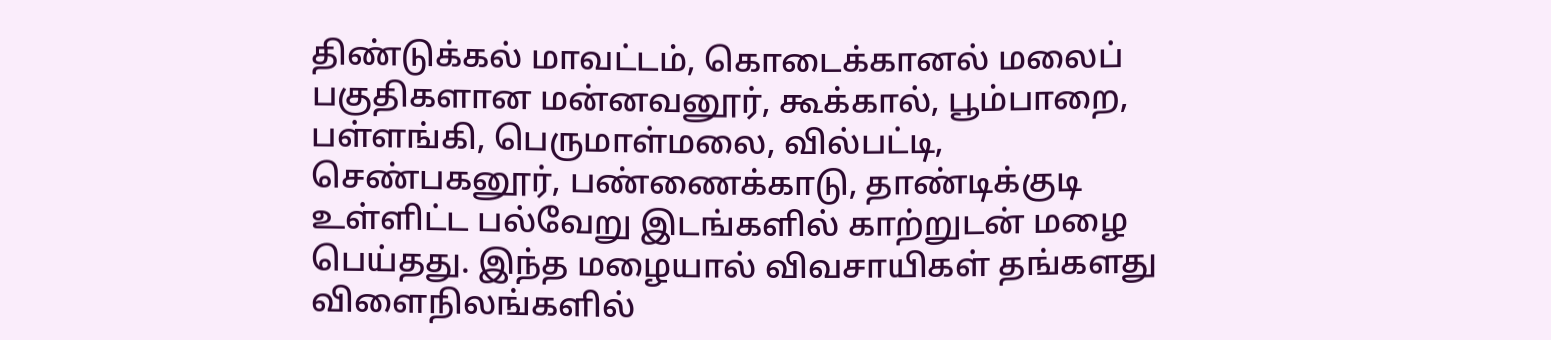திண்டுக்கல் மாவட்டம், கொடைக்கானல் மலைப் பகுதிகளான மன்னவனூர், கூக்கால், பூம்பாறை, பள்ளங்கி, பெருமாள்மலை, வில்பட்டி, செண்பகனூர், பண்ணைக்காடு, தாண்டிக்குடி உள்ளிட்ட பல்வேறு இடங்களில் காற்றுடன் மழை பெய்தது. இந்த மழையால் விவசாயிகள் தங்களது விளைநிலங்களில்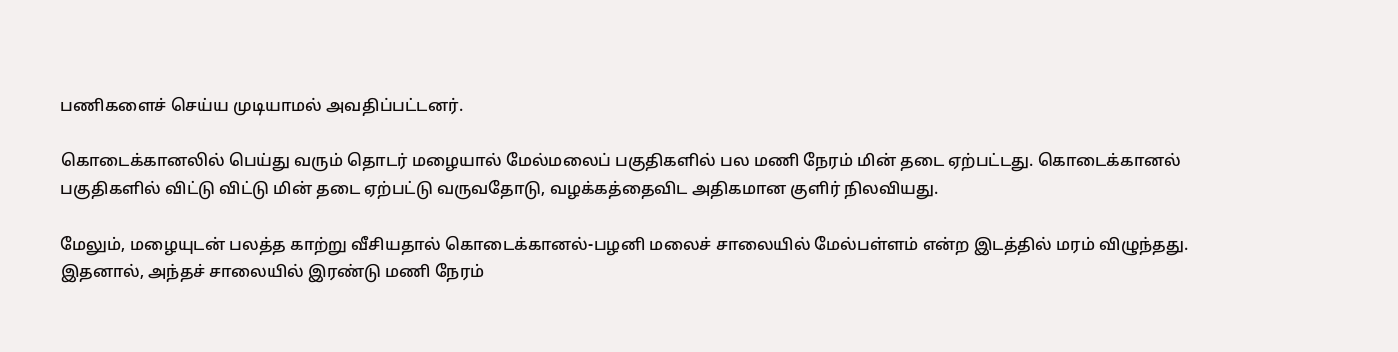பணிகளைச் செய்ய முடியாமல் அவதிப்பட்டனர்.

கொடைக்கானலில் பெய்து வரும் தொடர் மழையால் மேல்மலைப் பகுதிகளில் பல மணி நேரம் மின் தடை ஏற்பட்டது. கொடைக்கானல் பகுதிகளில் விட்டு விட்டு மின் தடை ஏற்பட்டு வருவதோடு, வழக்கத்தைவிட அதிகமான குளிர் நிலவியது.

மேலும், மழையுடன் பலத்த காற்று வீசியதால் கொடைக்கானல்-பழனி மலைச் சாலையில் மேல்பள்ளம் என்ற இடத்தில் மரம் விழுந்தது. இதனால், அந்தச் சாலையில் இரண்டு மணி நேரம்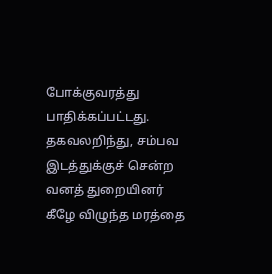போக்குவரத்து பாதிக்கப்பட்டது. தகவலறிந்து, சம்பவ இடத்துக்குச் சென்ற வனத் துறையினர் கீழே விழுந்த மரத்தை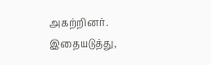அகற்றினர். இதையடுத்து,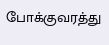போக்குவரத்து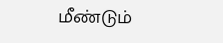மீண்டும்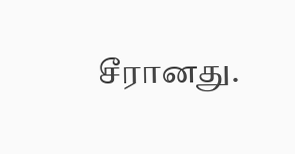சீரானது.